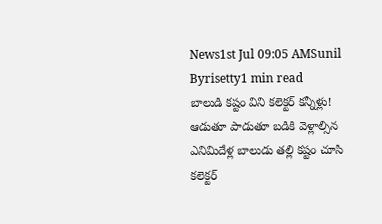News1st Jul 09:05 AMSunil Byrisetty1 min read
బాలుడి కష్టం విని కలెక్టర్ కన్నీళ్లు!
ఆడుతూ పాడుతూ బడికి వెళ్లాల్సిన ఎనిమిదేళ్ల బాలుడు తల్లి కష్టం చూసి కలెక్టర్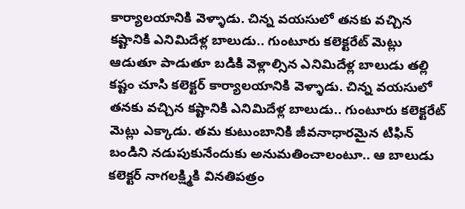కార్యాలయానికి వెళ్ళాడు. చిన్న వయసులో తనకు వచ్చిన కష్టానికి ఎనిమిదేళ్ల బాలుడు.. గుంటూరు కలెక్టరేట్ మెట్లు
ఆడుతూ పాడుతూ బడికి వెళ్లాల్సిన ఎనిమిదేళ్ల బాలుడు తల్లి కష్టం చూసి కలెక్టర్ కార్యాలయానికి వెళ్ళాడు. చిన్న వయసులో తనకు వచ్చిన కష్టానికి ఎనిమిదేళ్ల బాలుడు.. గుంటూరు కలెక్టరేట్ మెట్లు ఎక్కాడు. తమ కుటుంబానికి జీవనాధారమైన టిఫిన్ బండిని నడుపుకునేందుకు అనుమతించాలంటూ.. ఆ బాలుడు కలెక్టర్ నాగలక్ష్మికి వినతిపత్రం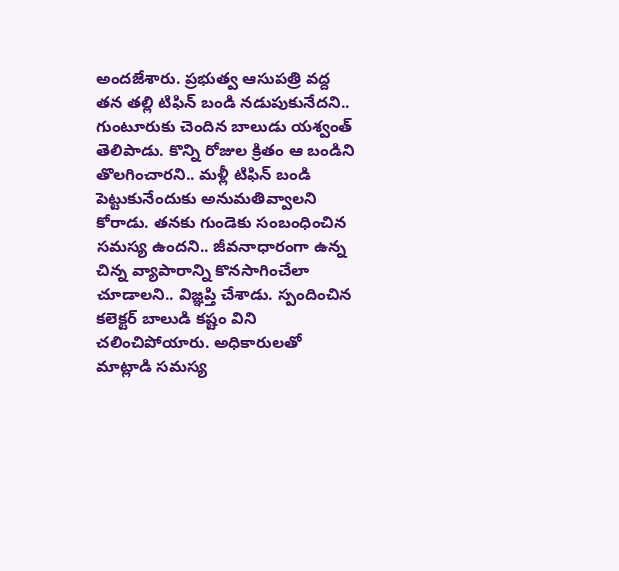అందజేశారు. ప్రభుత్వ ఆసుపత్రి వద్ద తన తల్లి టిఫిన్ బండి నడుపుకునేదని.. గుంటూరుకు చెందిన బాలుడు యశ్వంత్ తెలిపాడు. కొన్ని రోజుల క్రితం ఆ బండిని తొలగించారని.. మళ్లీ టిఫిన్ బండి పెట్టుకునేందుకు అనుమతివ్వాలని కోరాడు. తనకు గుండెకు సంబంధించిన సమస్య ఉందని.. జీవనాధారంగా ఉన్న చిన్న వ్యాపారాన్ని కొనసాగించేలా చూడాలని.. విజ్ఞప్తి చేశాడు. స్పందించిన కలెక్టర్ బాలుడి కష్టం విని చలించిపోయారు. అధికారులతో మాట్లాడి సమస్య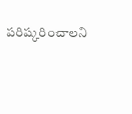పరిష్కరించాలని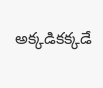అక్కడికక్కడే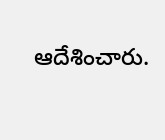ఆదేశించారు.